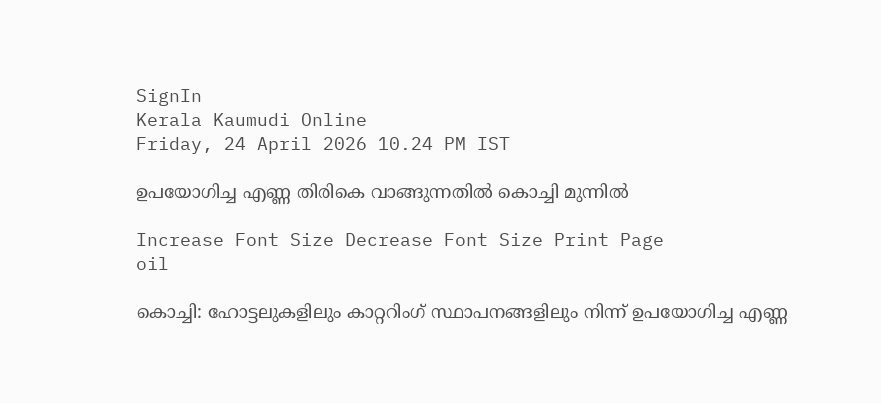SignIn
Kerala Kaumudi Online
Friday, 24 April 2026 10.24 PM IST

ഉപയോഗിച്ച എണ്ണ തിരികെ വാങ്ങുന്നതിൽ കൊച്ചി മുന്നിൽ

Increase Font Size Decrease Font Size Print Page
oil

കൊച്ചി: ഹോട്ടലുകളിലും കാറ്ററിംഗ് സ്ഥാപനങ്ങളിലും നിന്ന് ഉപയോഗിച്ച എണ്ണ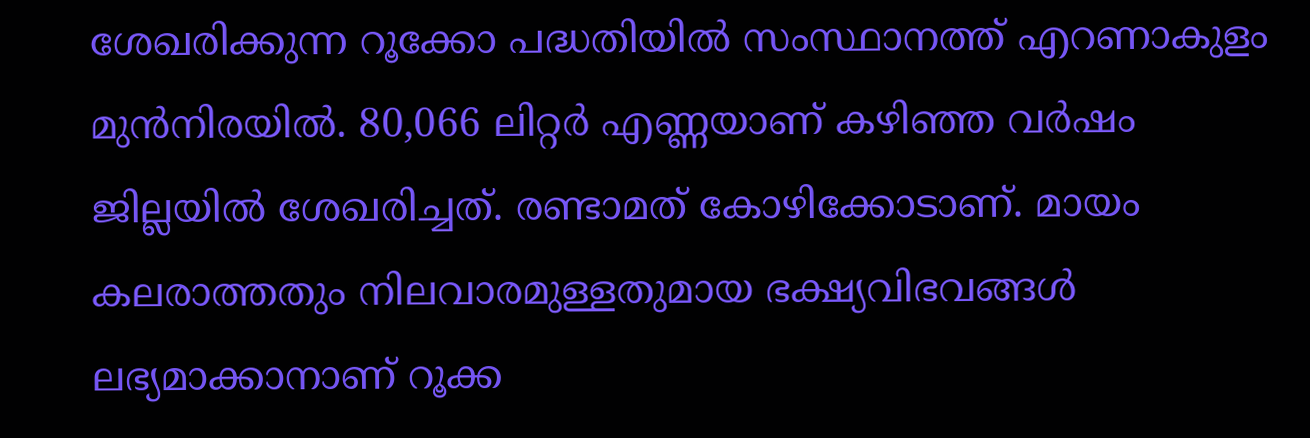ശേഖരിക്കുന്ന റൂക്കോ പദ്ധതിയിൽ സംസ്ഥാനത്ത് എറണാകുളം മുൻനിരയിൽ. 80,066 ലിറ്റർ എണ്ണയാണ് കഴിഞ്ഞ വർഷം ജില്ലയിൽ ശേഖരിച്ചത്. രണ്ടാമത് കോഴിക്കോടാണ്. മായം കലരാത്തതും നിലവാരമുള്ളതുമായ ഭക്ഷ്യവിഭവങ്ങൾ ലഭ്യമാക്കാനാണ് റൂക്ക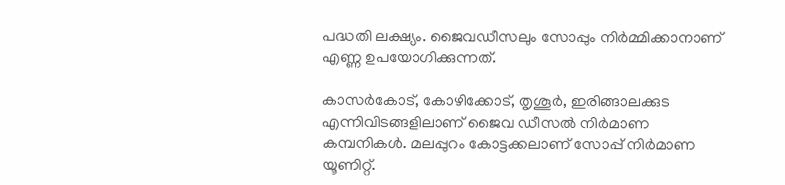പദ്ധതി ലക്ഷ്യം. ജൈവഡീസലും സോപ്പും നിർമ്മിക്കാനാണ് എണ്ണ ഉപയോഗിക്കുന്നത്.

കാസർകോട്, കോഴിക്കോട്, തൃശൂർ, ഇരിങ്ങാലക്കുട എന്നിവിടങ്ങളിലാണ് ജൈവ ഡീസൽ നിർമാണ കമ്പനികൾ. മലപ്പുറം കോട്ടക്കലാണ് സോപ്പ് നിർമാണ യൂണിറ്റ്.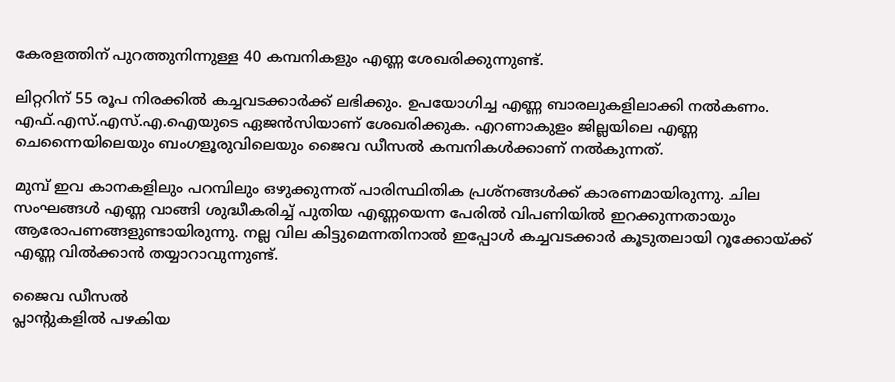കേരളത്തിന് പുറത്തുനിന്നുള്ള 40 കമ്പനികളും എണ്ണ ശേഖരിക്കുന്നുണ്ട്.

ലിറ്ററിന് 55 രൂപ നിരക്കിൽ കച്ചവടക്കാർക്ക് ലഭിക്കും. ഉപയോഗിച്ച എണ്ണ ബാരലുകളിലാക്കി നൽകണം. എഫ്.എസ്.എസ്.എ.ഐയുടെ ഏജൻസിയാണ് ശേഖരിക്കുക. എറണാകുളം ജില്ലയിലെ എണ്ണ ചെന്നൈയിലെയും ബംഗളൂരുവിലെയും ജൈവ ഡീസൽ കമ്പനികൾക്കാണ് നൽകുന്നത്.

മുമ്പ് ഇവ കാനകളിലും പറമ്പിലും ഒഴുക്കുന്നത് പാരിസ്ഥിതിക പ്രശ്നങ്ങൾക്ക് കാരണമായിരുന്നു. ചില സംഘങ്ങൾ എണ്ണ വാങ്ങി ശുദ്ധീകരിച്ച് പുതിയ എണ്ണയെന്ന പേരിൽ വിപണിയിൽ ഇറക്കുന്നതായും ആരോപണങ്ങളുണ്ടായിരുന്നു. നല്ല വില കിട്ടുമെന്നതിനാൽ ഇപ്പോൾ കച്ചവടക്കാർ കൂടുതലായി റൂക്കോയ്ക്ക് എണ്ണ വിൽക്കാൻ തയ്യാറാവുന്നുണ്ട്.

ജൈവ ഡീസൽ
പ്ലാന്റുകളിൽ പഴകിയ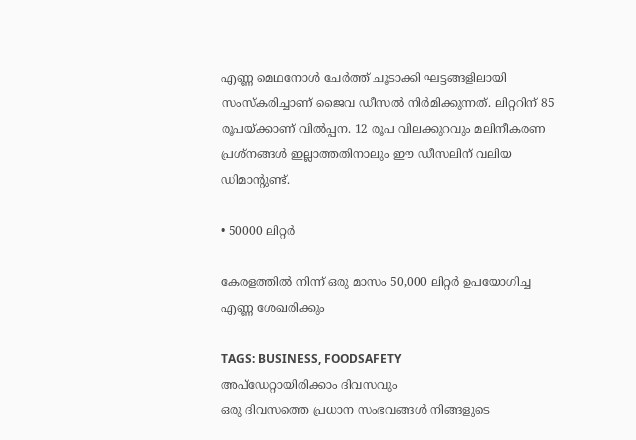എണ്ണ മെഥനോൾ ചേർത്ത് ചൂടാക്കി ഘട്ടങ്ങളിലായി സംസ്‌കരിച്ചാണ് ജൈവ ഡീസൽ നിർമിക്കുന്നത്. ലിറ്ററിന് 85 രൂപയ്ക്കാണ് വിൽപ്പന. 12 രൂപ വിലക്കുറവും മലിനീകരണ പ്രശ്‌നങ്ങൾ ഇല്ലാത്തതിനാലും ഈ ‌‌ഡീസലിന് വലിയ ഡിമാന്റുണ്ട്.

• 50000 ലിറ്റർ

കേരളത്തിൽ നിന്ന് ഒരു മാസം 50,000 ലിറ്റർ ഉപയോഗിച്ച എണ്ണ ശേഖരിക്കും

TAGS: BUSINESS, FOODSAFETY
അപ്ഡേറ്റായിരിക്കാം ദിവസവും
ഒരു ദിവസത്തെ പ്രധാന സംഭവങ്ങൾ നിങ്ങളുടെ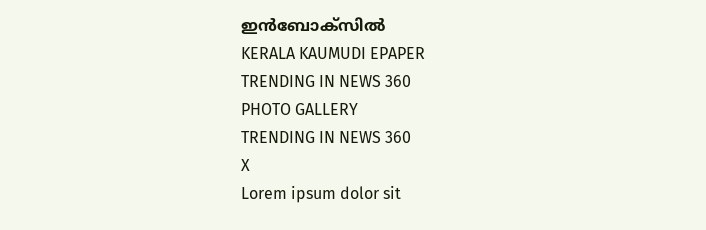ഇൻബോക്സിൽ
KERALA KAUMUDI EPAPER
TRENDING IN NEWS 360
PHOTO GALLERY
TRENDING IN NEWS 360
X
Lorem ipsum dolor sit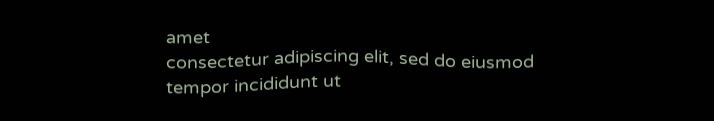amet
consectetur adipiscing elit, sed do eiusmod tempor incididunt ut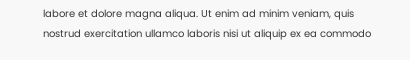labore et dolore magna aliqua. Ut enim ad minim veniam, quis nostrud exercitation ullamco laboris nisi ut aliquip ex ea commodo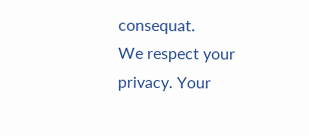consequat.
We respect your privacy. Your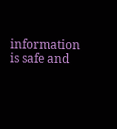information is safe and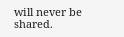will never be shared.